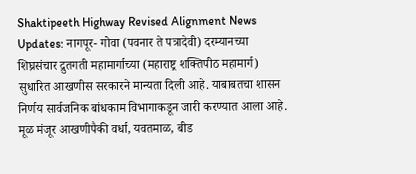Shaktipeeth Highway Revised Alignment News Updates: नागपूर- गोवा (पवनार ते पत्रादेवी) दरम्यानच्या शिघ्रसंचार द्रुतगती महामार्गाच्या (महाराष्ट्र शक्तिपीठ महामार्ग) सुधारित आखणीस सरकारने मान्यता दिली आहे. याबाबतचा शासन निर्णय सार्वजनिक बांधकाम विभागाकडून जारी करण्यात आला आहे. मूळ मंजूर आखणीपैकी वर्धा, यवतमाळ, बीड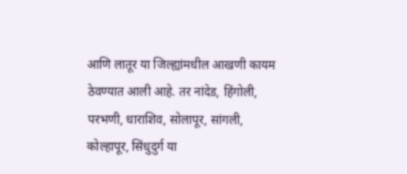आणि लातूर या जिल्ह्यांमधील आखणी कायम ठेवण्यात आली आहे. तर नांदेड, हिंगोली, परभणी, धाराशिव, सोलापूर, सांगली, कोल्हापूर, सिंधुदुर्ग या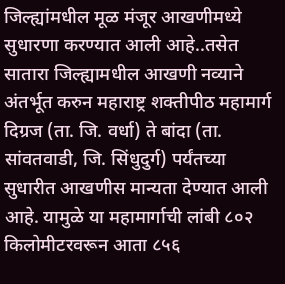जिल्ह्यांमधील मूळ मंजूर आखणीमध्ये सुधारणा करण्यात आली आहे..तसेत सातारा जिल्ह्यामधील आखणी नव्याने अंतर्भूत करुन महाराष्ट्र शक्तीपीठ महामार्ग दिग्रज (ता. जि. वर्धा) ते बांदा (ता. सांवतवाडी, जि. सिंधुदुर्ग) पर्यंतच्या सुधारीत आखणीस मान्यता देण्यात आली आहे. यामुळे या महामार्गाची लांबी ८०२ किलोमीटरवरून आता ८५६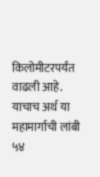किलोमीटरपर्यंत वाढली आहे. याचाच अर्थ या महामार्गाची लांबी ५४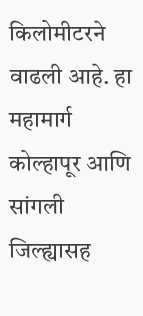किलोमीटरने वाढली आहे. हा महामार्ग कोल्हापूर आणि सांगली जिल्ह्यासह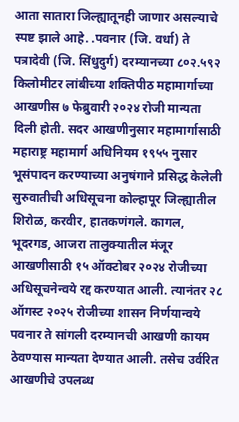आता सातारा जिल्ह्यातूनही जाणार असल्याचे स्पष्ट झाले आहे. .पवनार (जि. वर्धा) ते पत्रादेवी (जि. सिंधुदुर्ग) दरम्यानच्या ८०२.५९२ किलोमीटर लांबीच्या शक्तिपीठ महामार्गाच्या आखणीस ७ फेब्रुवारी २०२४ रोजी मान्यता दिली होती. सदर आखणीनुसार महामार्गासाठी महाराष्ट्र महामार्ग अधिनियम १९५५ नुसार भूसंपादन करण्याच्या अनुषंगाने प्रसिद्ध केलेली सुरुवातीची अधिसूचना कोल्हापूर जिल्ह्यातील शिरोळ, करवीर, हातकणंगले. कागल, भूदरगड, आजरा तालुक्यातील मंजूर आखणीसाठी १५ ऑक्टोबर २०२४ रोजीच्या अधिसूचनेन्वये रद्द करण्यात आली. त्यानंतर २८ ऑगस्ट २०२५ रोजीच्या शासन निर्णयान्वये पवनार ते सांगली दरम्यानची आखणी कायम ठेवण्यास मान्यता देण्यात आली. तसेच उर्वरित आखणीचे उपलब्ध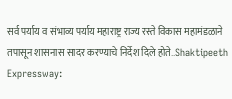सर्व पर्याय व संभाव्य पर्याय महाराष्ट्र राज्य रस्ते विकास महामंडळाने तपासून शासनास सादर करण्याचे निर्देश दिले होते..Shaktipeeth Expressway: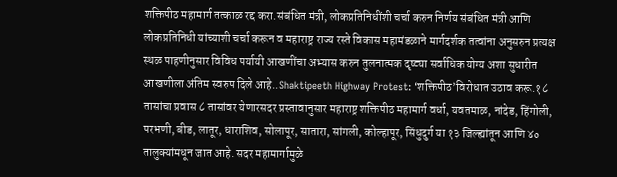शक्तिपीठ महामार्ग तत्काळ रद्द करा.संबंधित मंत्री, लोकप्रतिनिधींशी चर्चा करुन निर्णय संबंधित मंत्री आणि लोकप्रतिनिधी यांच्याशी चर्चा करून व महाराष्ट्र राज्य रस्ते विकास महामंडळाने मार्गदर्शक तत्वांना अनुसरुन प्रत्यक्ष स्थळ पाहणीनुसार विविध पर्यायी आखणींचा अभ्यास करुन तुलनात्मक दृष्ट्या सर्वाधिक योग्य अशा सुधारीत आखणीला अंतिम स्वरुप दिले आहे..Shaktipeeth Highway Protest: ‘शक्तिपीठ’विरोधात उठाव करू.१८ तासांचा प्रवास ८ तासांवर येणारसदर प्रस्तावानुसार महाराष्ट्र शक्तिपीठ महामार्ग वर्धा, यवतमाळ, नांदेड, हिंगोली, परभणी, बीड, लातूर, धाराशिव, सोलापूर, सातारा, सांगली, कोल्हापूर, सिंधुदुर्ग या १३ जिल्ह्यांतून आणि ४० तालुक्यांमधून जात आहे. सदर महामार्गामुळे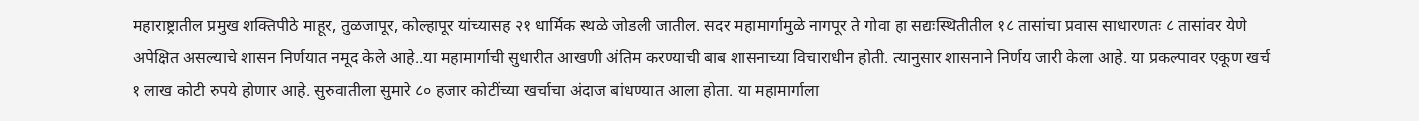महाराष्ट्रातील प्रमुख शक्तिपीठे माहूर, तुळजापूर, कोल्हापूर यांच्यासह २१ धार्मिक स्थळे जोडली जातील. सदर महामार्गामुळे नागपूर ते गोवा हा सद्यःस्थितीतील १८ तासांचा प्रवास साधारणतः ८ तासांवर येणे अपेक्षित असल्याचे शासन निर्णयात नमूद केले आहे..या महामार्गाची सुधारीत आखणी अंतिम करण्याची बाब शासनाच्या विचाराधीन होती. त्यानुसार शासनाने निर्णय जारी केला आहे. या प्रकल्पावर एकूण खर्च १ लाख कोटी रुपये होणार आहे. सुरुवातीला सुमारे ८० हजार कोटींच्या खर्चाचा अंदाज बांधण्यात आला होता. या महामार्गाला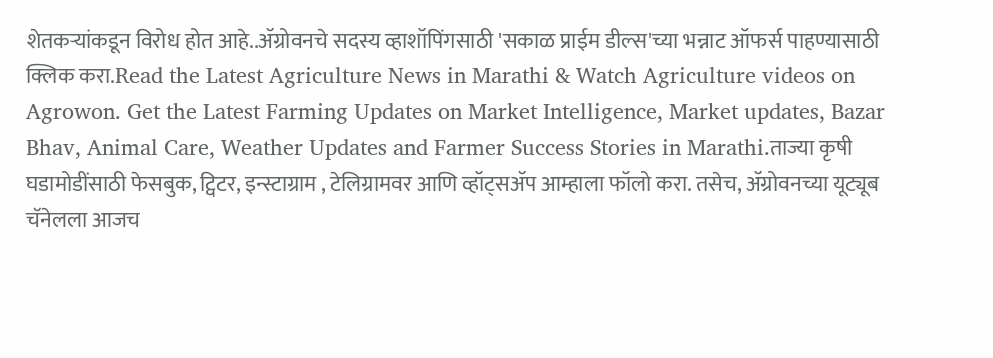शेतकऱ्यांकडून विरोध होत आहे..ॲग्रोवनचे सदस्य व्हाशॉपिंगसाठी 'सकाळ प्राईम डील्स'च्या भन्नाट ऑफर्स पाहण्यासाठी क्लिक करा.Read the Latest Agriculture News in Marathi & Watch Agriculture videos on Agrowon. Get the Latest Farming Updates on Market Intelligence, Market updates, Bazar Bhav, Animal Care, Weather Updates and Farmer Success Stories in Marathi.ताज्या कृषी घडामोडींसाठी फेसबुक, ट्विटर, इन्स्टाग्राम , टेलिग्रामवर आणि व्हॉट्सॲप आम्हाला फॉलो करा. तसेच, ॲग्रोवनच्या यूट्यूब चॅनेलला आजच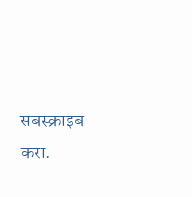सबस्क्राइब करा.